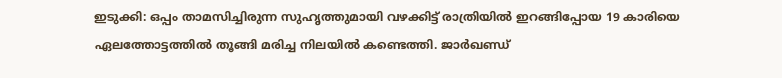ഇടുക്കി: ഒപ്പം താമസിച്ചിരുന്ന സുഹൃത്തുമായി വഴക്കിട്ട് രാത്രിയിൽ ഇറങ്ങിപ്പോയ 19 കാരിയെ ഏലത്തോട്ടത്തിൽ തൂങ്ങി മരിച്ച നിലയിൽ കണ്ടെത്തി. ജാർഖണ്ഡ്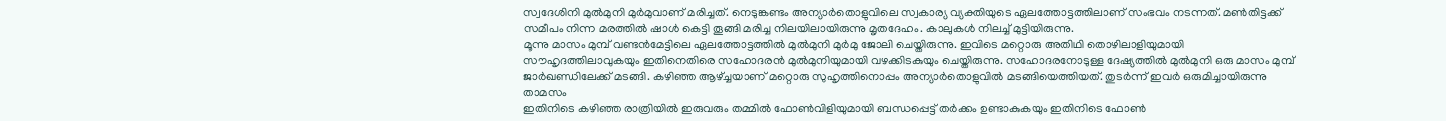സ്വദേശിനി മുൽമുനി മുർമുവാണ് മരിച്ചത്. നെടുങ്കണ്ടം അന്യാർതൊളുവിലെ സ്വകാര്യ വ്യക്തിയുടെ ഏലത്തോട്ടത്തിലാണ് സംഭവം നടന്നത്. മൺതിട്ടക്ക് സമീപം നിന്ന മരത്തിൽ ഷാൾ കെട്ടി തൂങ്ങി മരിച്ച നിലയിലായിരുന്നു മൃതദേഹം. കാലുകൾ നിലച്ച് മുട്ടിയിരുന്നു.
മൂന്നു മാസം മുമ്പ് വണ്ടൻമേട്ടിലെ ഏലത്തോട്ടത്തിൽ മുൽമുനി മുർമു ജോലി ചെയ്തിരുന്നു. ഇവിടെ മറ്റൊരു അതിഥി തൊഴിലാളിയുമായി സൗഹൃദത്തിലാവുകയും ഇതിനെതിരെ സഹോദരൻ മുൽമുനിയുമായി വഴക്കിടകുയും ചെയ്തിരുന്നു. സഹോദരനോടുള്ള ദേഷ്യത്തിൽ മുൽമുനി ഒരു മാസം മുമ്പ് ജാർഖണ്ഡിലേക്ക് മടങ്ങി. കഴിഞ്ഞ ആഴ്ച്ചയാണ് മറ്റൊരു സുഹൃത്തിനൊപ്പം അന്യാർതൊളുവിൽ മടങ്ങിയെത്തിയത്. തുടർന്ന് ഇവർ ഒരുമിച്ചായിരുന്നു താമസം
ഇതിനിടെ കഴിഞ്ഞ രാത്രിയിൽ ഇരുവരും തമ്മിൽ ഫോൺവിളിയുമായി ബന്ധപ്പെട്ട് തർക്കം ഉണ്ടാകുകയും ഇതിനിടെ ഫോൺ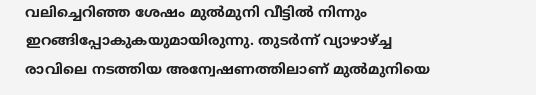വലിച്ചെറിഞ്ഞ ശേഷം മുൽമുനി വീട്ടിൽ നിന്നും ഇറങ്ങിപ്പോകുകയുമായിരുന്നു. തുടർന്ന് വ്യാഴാഴ്ച്ച രാവിലെ നടത്തിയ അന്വേഷണത്തിലാണ് മുൽമുനിയെ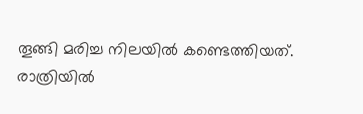തൂങ്ങി മരിച്ച നിലയിൽ കണ്ടെത്തിയത്.
രാത്രിയിൽ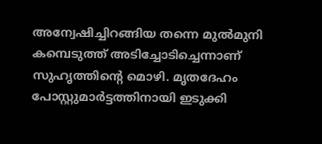അന്വേഷിച്ചിറങ്ങിയ തന്നെ മുൽമുനി കമ്പെടുത്ത് അടിച്ചോടിച്ചെന്നാണ് സുഹൃത്തിന്റെ മൊഴി. മൃതദേഹം പോസ്റ്റുമാർട്ടത്തിനായി ഇടുക്കി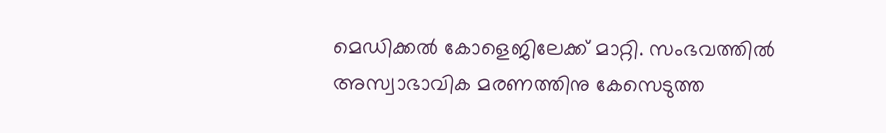മെഡിക്കൽ കോളെജിലേക്ക് മാറ്റി. സംഭവത്തിൽ അസ്വാഭാവിക മരണത്തിനു കേസെടുത്ത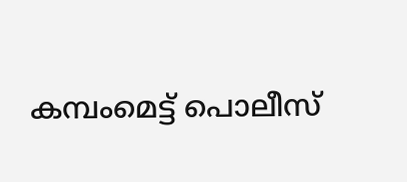കമ്പംമെട്ട് പൊലീസ്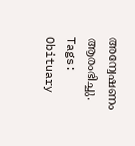അന്വേഷണം ആരംഭിച്ചു.
Tags:
Obituary